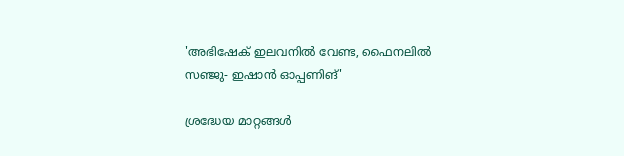'അഭിഷേക് ഇലവനില്‍ വേണ്ട, ഫൈനലില്‍ സഞ്ജു- ഇഷാന്‍ ഓപ്പണിങ്'

ശ്രദ്ധേയ മാറ്റങ്ങള്‍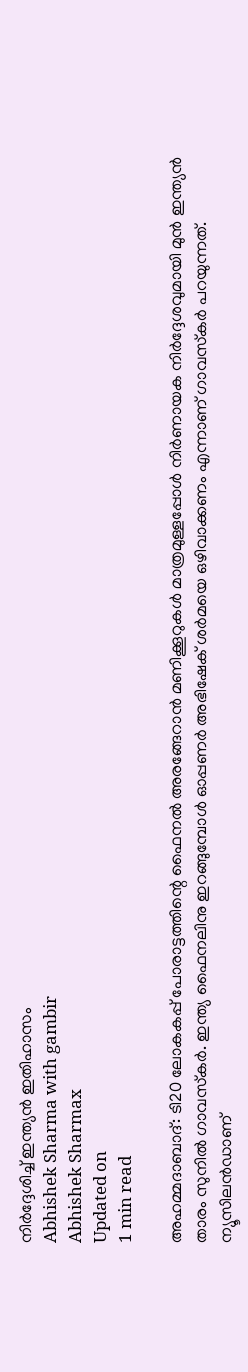നിര്‍ദ്ദേശിച്ച് ഇന്ത്യന്‍ ഇതിഹാസം
Abhishek Sharma with gambir
Abhishek Sharmax
Updated on
1 min read

അഹമ്മദാബാദ്: ടി20 ലോകകപ്പ് പോരാട്ടത്തിന്റെ ഫൈനല്‍ അരങ്ങേറാന്‍ മണിക്കൂറുകള്‍ മാത്രമുള്ളപ്പോള്‍ നിര്‍ണായക നിര്‍ദ്ദേശവുമായി മുന്‍ ഇന്ത്യന്‍ താരം സുനില്‍ ഗാവസ്‌കര്‍. ഇന്ത്യ ഫൈനലിനു ഇറങ്ങുമ്പോള്‍ ഓപ്പണര്‍ അഭിഷേക് ശര്‍മയെ ഒഴിവാക്കണം എന്നാണ് ഗാവസ്‌കര്‍ പറയുന്നത്. ന്യൂസിലന്‍ഡാണ്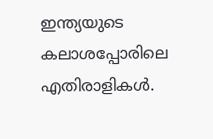ഇന്ത്യയുടെ കലാശപ്പോരിലെ എതിരാളികള്‍.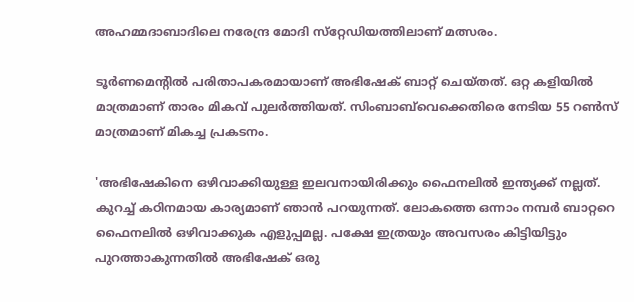അഹമ്മദാബാദിലെ നരേന്ദ്ര മോദി സ്‌റ്റേഡിയത്തിലാണ് മത്സരം.

ടൂര്‍ണമെന്റില്‍ പരിതാപകരമായാണ് അഭിഷേക് ബാറ്റ് ചെയ്തത്. ഒറ്റ കളിയില്‍ മാത്രമാണ് താരം മികവ് പുലര്‍ത്തിയത്. സിംബാബ്‌വെക്കെതിരെ നേടിയ 55 റണ്‍സ് മാത്രമാണ് മികച്ച പ്രകടനം.

'അഭിഷേകിനെ ഒഴിവാക്കിയുള്ള ഇലവനായിരിക്കും ഫൈനലില്‍ ഇന്ത്യക്ക് നല്ലത്. കുറച്ച് കഠിനമായ കാര്യമാണ് ഞാന്‍ പറയുന്നത്. ലോകത്തെ ഒന്നാം നമ്പര്‍ ബാറ്ററെ ഫൈനലില്‍ ഒഴിവാക്കുക എളുപ്പമല്ല. പക്ഷേ ഇത്രയും അവസരം കിട്ടിയിട്ടും പുറത്താകുന്നതില്‍ അഭിഷേക് ഒരു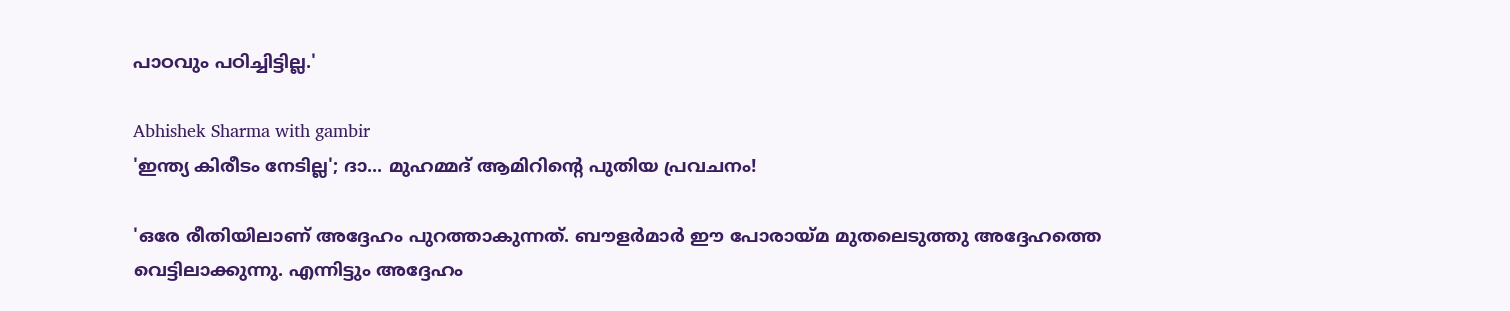പാഠവും പഠിച്ചിട്ടില്ല.'

Abhishek Sharma with gambir
'ഇന്ത്യ കിരീടം നേടില്ല'; ദാ... മുഹമ്മദ് ആമിറിന്റെ പുതിയ പ്രവചനം!

'ഒരേ രീതിയിലാണ് അദ്ദേഹം പുറത്താകുന്നത്. ബൗളര്‍മാര്‍ ഈ പോരായ്മ മുതലെടുത്തു അദ്ദേഹത്തെ വെട്ടിലാക്കുന്നു. എന്നിട്ടും അദ്ദേഹം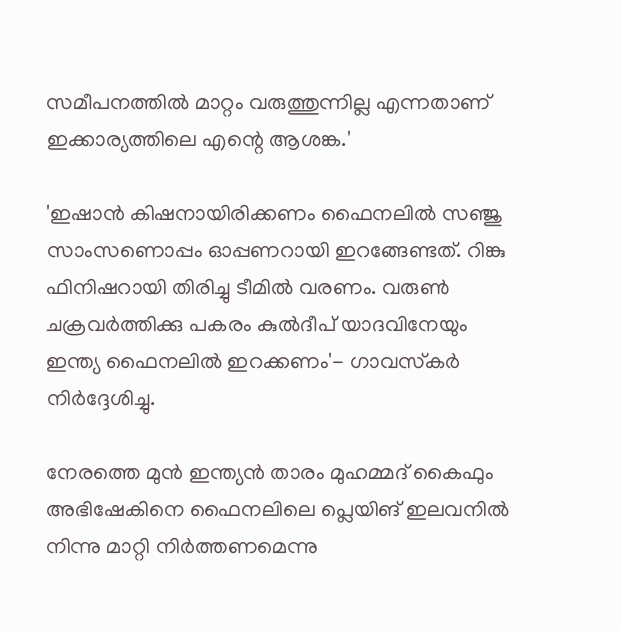സമീപനത്തില്‍ മാറ്റം വരുത്തുന്നില്ല എന്നതാണ് ഇക്കാര്യത്തിലെ എന്റെ ആശങ്ക.'

'ഇഷാന്‍ കിഷനായിരിക്കണം ഫൈനലില്‍ സഞ്ജു സാംസണൊപ്പം ഓപ്പണറായി ഇറങ്ങേണ്ടത്. റിങ്കു ഫിനിഷറായി തിരിച്ചു ടീമില്‍ വരണം. വരുണ്‍ ചക്രവര്‍ത്തിക്കു പകരം കുല്‍ദീപ് യാദവിനേയും ഇന്ത്യ ഫൈനലില്‍ ഇറക്കണം'- ഗാവസ്‌കര്‍ നിര്‍ദ്ദേശിച്ചു.

നേരത്തെ മുന്‍ ഇന്ത്യന്‍ താരം മുഹമ്മദ് കൈഫും അഭിഷേകിനെ ഫൈനലിലെ പ്ലെയിങ് ഇലവനില്‍ നിന്നു മാറ്റി നിര്‍ത്തണമെന്നു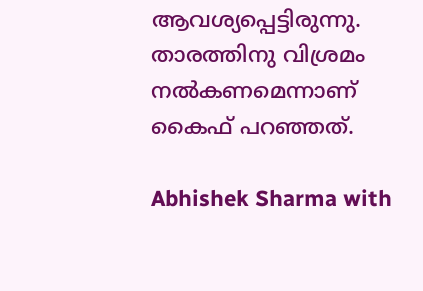ആവശ്യപ്പെട്ടിരുന്നു. താരത്തിനു വിശ്രമം നല്‍കണമെന്നാണ് കൈഫ് പറഞ്ഞത്.

Abhishek Sharma with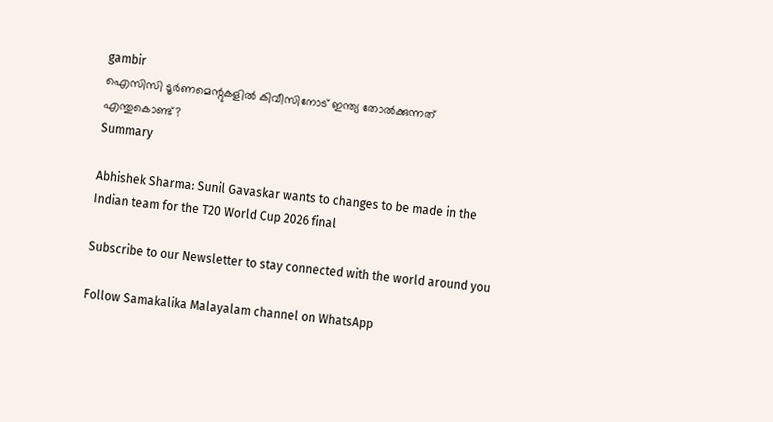gambir
ഐസിസി ടൂർണമെന്റുകളിൽ കിവീസിനോട് ഇന്ത്യ തോൽക്കുന്നത് എന്തുകൊണ്ട്?
Summary

Abhishek Sharma: Sunil Gavaskar wants to changes to be made in the Indian team for the T20 World Cup 2026 final

Subscribe to our Newsletter to stay connected with the world around you

Follow Samakalika Malayalam channel on WhatsApp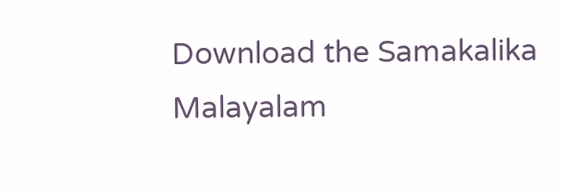Download the Samakalika Malayalam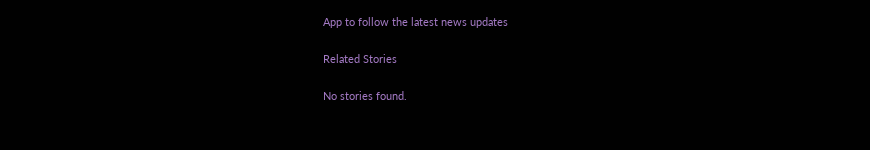App to follow the latest news updates

Related Stories

No stories found.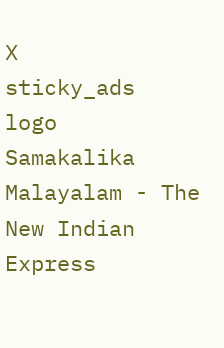X
sticky_ads
logo
Samakalika Malayalam - The New Indian Express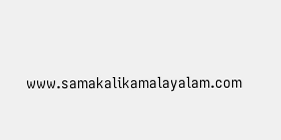www.samakalikamalayalam.com